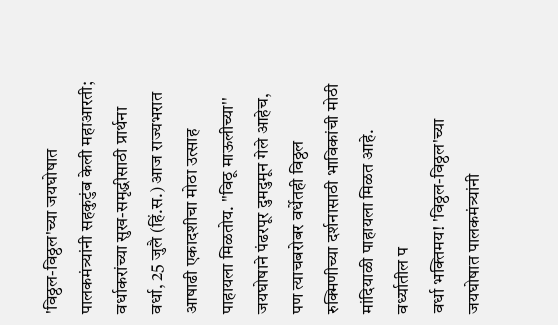'विठ्ठल-विठ्ठल'च्या जयघोषात पालकमंत्र्यांनी सहकुटुंब केली महाआरती; वर्धाकरांच्या सुख-समृद्धीसाठी प्रार्थना
वर्धा, 25 जुलै (हिं.स.) आज राज्यभरात आषाढी एकादशीचा मोठा उत्साह पाहायला मिळतोय. ''विठू माऊलीच्या'' जयघोषाने पंढरपूर दुमदुमून गेले आहेच, पण त्याचबरोबर वर्धेतही विठ्ठल रुक्मिणीच्या दर्शनासाठी भाविकांची मोठी मांदियाळी पाहायला मिळत आहे. वर्ध्यातील प
वर्धा भक्तिमय! 'विठ्ठल-विठ्ठल'च्या जयघोषात पालकमंत्र्यांनी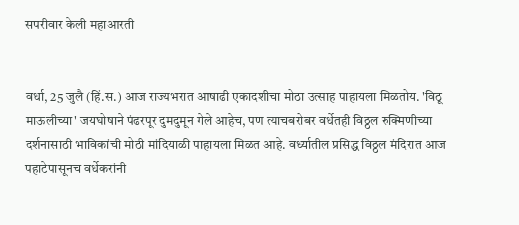सपरीवार केली महाआरती


वर्धा, 25 जुलै (हिं.स.) आज राज्यभरात आषाढी एकादशीचा मोठा उत्साह पाहायला मिळतोय. 'विठू माऊलीच्या' जयघोषाने पंढरपूर दुमदुमून गेले आहेच, पण त्याचबरोबर वर्धेतही विठ्ठल रुक्मिणीच्या दर्शनासाठी भाविकांची मोठी मांदियाळी पाहायला मिळत आहे. वर्ध्यातील प्रसिद्ध विठ्ठल मंदिरात आज पहाटेपासूनच वर्धेकरांनी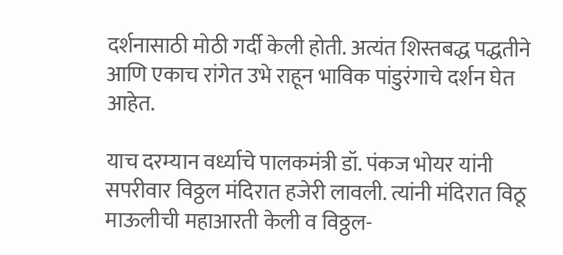दर्शनासाठी मोठी गर्दी केली होती. अत्यंत शिस्तबद्ध पद्धतीने आणि एकाच रांगेत उभे राहून भाविक पांडुरंगाचे दर्शन घेत आहेत.

याच दरम्यान वर्ध्याचे पालकमंत्री डॉ. पंकज भोयर यांनी सपरीवार विठ्ठल मंदिरात हजेरी लावली. त्यांनी मंदिरात विठू माऊलीची महाआरती केली व विठ्ठल-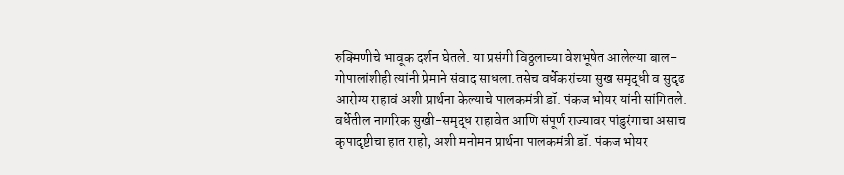रुक्मिणीचे भावूक दर्शन घेतले. या प्रसंगी विठ्ठलाच्या वेशभूषेत आलेल्या बाल-गोपालांशीही त्यांनी प्रेमाने संवाद साधला.तसेच वर्धेकरांच्या सुख समृद्धी व सुदृढ आरोग्य राहावं अशी प्रार्थना केल्याचे पालकमंत्री डॉ. पंकज भोयर यांनी सांगितले. वर्धेतील नागरिक सुखी-समृद्ध राहावेत आणि संपूर्ण राज्यावर पांडुरंगाचा असाच कृपादृष्टीचा हात राहो, अशी मनोमन प्रार्थना पालकमंत्री डॉ. पंकज भोयर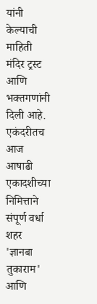यांनी केल्याची माहिती मंदिर ट्रस्ट आणि भक्तगणांनी दिली आहे. एकंदरीतच आज आषाढी एकादशीच्या निमित्ताने संपूर्ण वर्धा शहर 'ज्ञानबा तुकाराम' आणि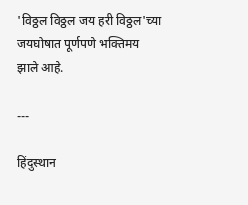'विठ्ठल विठ्ठल जय हरी विठ्ठल'च्या जयघोषात पूर्णपणे भक्तिमय झाले आहे.

---

हिंदुस्थान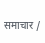समाचार /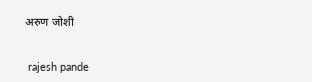अरुण जोशी


 rajesh pande